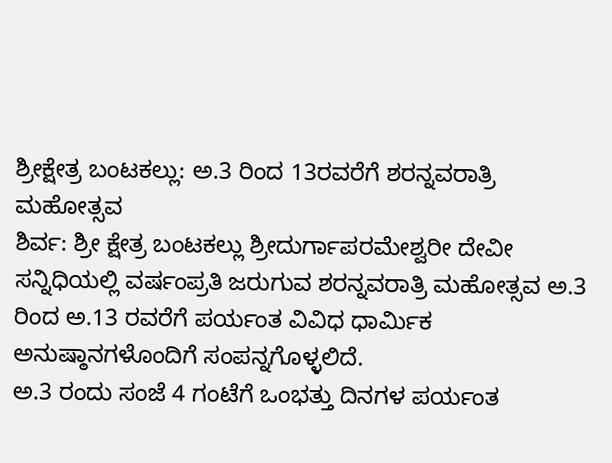ಶ್ರೀಕ್ಷೇತ್ರ ಬಂಟಕಲ್ಲು: ಅ.3 ರಿಂದ 13ರವರೆಗೆ ಶರನ್ನವರಾತ್ರಿ ಮಹೋತ್ಸವ
ಶಿರ್ವ: ಶ್ರೀ ಕ್ಷೇತ್ರ ಬಂಟಕಲ್ಲು ಶ್ರೀದುರ್ಗಾಪರಮೇಶ್ವರೀ ದೇವೀ ಸನ್ನಿಧಿಯಲ್ಲಿ ವರ್ಷಂಪ್ರತಿ ಜರುಗುವ ಶರನ್ನವರಾತ್ರಿ ಮಹೋತ್ಸವ ಅ.3 ರಿಂದ ಅ.13 ರವರೆಗೆ ಪರ್ಯಂತ ವಿವಿಧ ಧಾರ್ಮಿಕ ಅನುಷ್ಠಾನಗಳೊಂದಿಗೆ ಸಂಪನ್ನಗೊಳ್ಳಲಿದೆ.
ಅ.3 ರಂದು ಸಂಜೆ 4 ಗಂಟೆಗೆ ಒಂಭತ್ತು ದಿನಗಳ ಪರ್ಯಂತ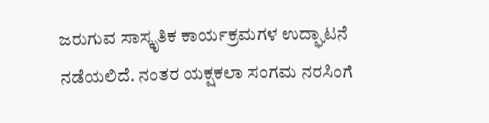ಜರುಗುವ ಸಾಸ್ಕೃತಿಕ ಕಾರ್ಯಕ್ರಮಗಳ ಉದ್ಘಾಟನೆ ನಡೆಯಲಿದೆ. ನಂತರ ಯಕ್ಷಕಲಾ ಸಂಗಮ ನರಸಿಂಗೆ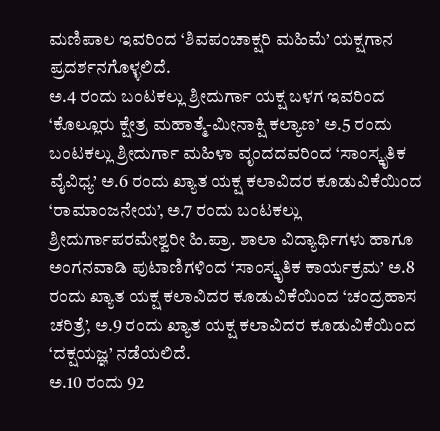ಮಣಿಪಾಲ ಇವರಿಂದ ‘ಶಿವಪಂಚಾಕ್ಷರಿ ಮಹಿಮೆ’ ಯಕ್ಷಗಾನ ಪ್ರದರ್ಶನಗೊಳ್ಳಲಿದೆ.
ಅ.4 ರಂದು ಬಂಟಕಲ್ಲು ಶ್ರೀದುರ್ಗಾ ಯಕ್ಷ ಬಳಗ ಇವರಿಂದ ‘ಕೊಲ್ಲೂರು ಕ್ಷೇತ್ರ ಮಹಾತ್ಮೆ-ಮೀನಾಕ್ಷಿ ಕಲ್ಯಾಣ’ ಅ.5 ರಂದು ಬಂಟಕಲ್ಲು ಶ್ರೀದುರ್ಗಾ ಮಹಿಳಾ ವೃಂದದವರಿಂದ ‘ಸಾಂಸ್ಕೃತಿಕ ವೈವಿಧ್ಯ’ ಅ.6 ರಂದು ಖ್ಯಾತ ಯಕ್ಷ ಕಲಾವಿದರ ಕೂಡುವಿಕೆಯಿಂದ ‘ರಾಮಾಂಜನೇಯ’, ಅ.7 ರಂದು ಬಂಟಕಲ್ಲು ಶ್ರೀದುರ್ಗಾಪರಮೇಶ್ವರೀ ಹಿ.ಪ್ರಾ. ಶಾಲಾ ವಿದ್ಯಾರ್ಥಿಗಳು ಹಾಗೂ ಅಂಗನವಾಡಿ ಪುಟಾಣಿಗಳಿಂದ ‘ಸಾಂಸ್ಕೃತಿಕ ಕಾರ್ಯಕ್ರಮ’ ಅ.8 ರಂದು ಖ್ಯಾತ ಯಕ್ಷ ಕಲಾವಿದರ ಕೂಡುವಿಕೆಯಿಂದ ‘ಚಂದ್ರಹಾಸ ಚರಿತ್ರೆ’, ಅ.9 ರಂದು ಖ್ಯಾತ ಯಕ್ಷ ಕಲಾವಿದರ ಕೂಡುವಿಕೆಯಿಂದ ‘ದಕ್ಷಯಜ್ಞ’ ನಡೆಯಲಿದೆ.
ಅ.10 ರಂದು 92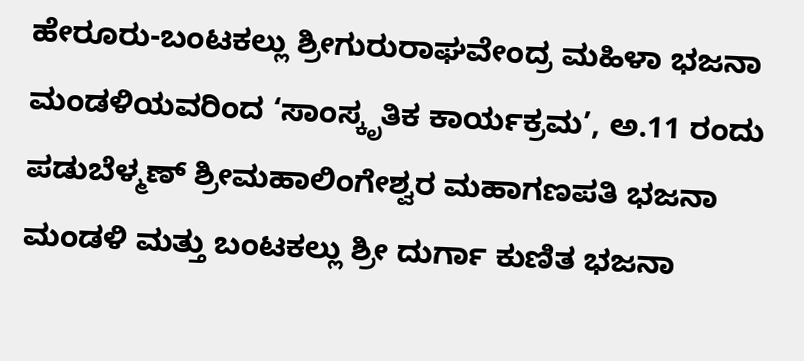ಹೇರೂರು-ಬಂಟಕಲ್ಲು ಶ್ರೀಗುರುರಾಘವೇಂದ್ರ ಮಹಿಳಾ ಭಜನಾ ಮಂಡಳಿಯವರಿಂದ ‘ಸಾಂಸ್ಕೃತಿಕ ಕಾರ್ಯಕ್ರಮ’, ಅ.11 ರಂದು ಪಡುಬೆಳ್ಮಣ್ ಶ್ರೀಮಹಾಲಿಂಗೇಶ್ವರ ಮಹಾಗಣಪತಿ ಭಜನಾ ಮಂಡಳಿ ಮತ್ತು ಬಂಟಕಲ್ಲು ಶ್ರೀ ದುರ್ಗಾ ಕುಣಿತ ಭಜನಾ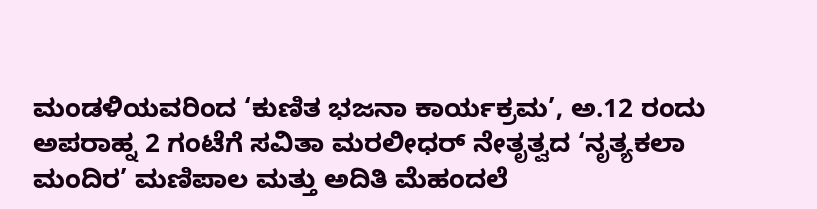ಮಂಡಳಿಯವರಿಂದ ‘ಕುಣಿತ ಭಜನಾ ಕಾರ್ಯಕ್ರಮ’, ಅ.12 ರಂದು ಅಪರಾಹ್ನ 2 ಗಂಟೆಗೆ ಸವಿತಾ ಮರಲೀಧರ್ ನೇತೃತ್ವದ ‘ನೃತ್ಯಕಲಾ ಮಂದಿರ’ ಮಣಿಪಾಲ ಮತ್ತು ಅದಿತಿ ಮೆಹಂದಲೆ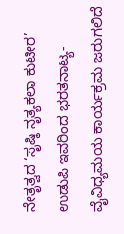ನೇತೃತ್ವದ ‘ಸೃಷ್ಠಿ ನೃತ್ಯಕಲಾ ಕುಟೀರ’ ಉಡುಪಿ ಇವರಿಂದ ಭರತನಾಟ್ಯ-ವೈವಿಧ್ಯಮಯ ಕಾರ್ಯಕ್ರಮ ಜರುಗಲಿದೆ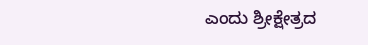ಎಂದು ಶ್ರೀಕ್ಷೇತ್ರದ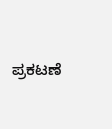ಪ್ರಕಟಣೆ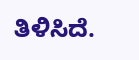ತಿಳಿಸಿದೆ.